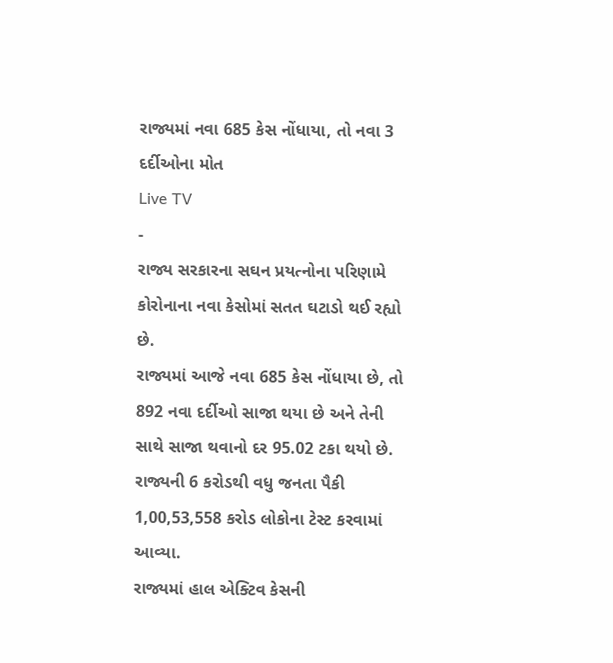રાજ્યમાં નવા 685 કેસ નોંધાયા, તો નવા 3 દર્દીઓના મોત
Live TV
-
રાજ્ય સરકારના સઘન પ્રયત્નોના પરિણામે કોરોનાના નવા કેસોમાં સતત ઘટાડો થઈ રહ્યો છે.
રાજ્યમાં આજે નવા 685 કેસ નોંધાયા છે, તો 892 નવા દર્દીઓ સાજા થયા છે અને તેની સાથે સાજા થવાનો દર 95.02 ટકા થયો છે. રાજ્યની 6 કરોડથી વધુ જનતા પૈકી 1,00,53,558 કરોડ લોકોના ટેસ્ટ કરવામાં આવ્યા.
રાજ્યમાં હાલ એક્ટિવ કેસની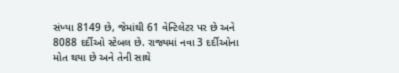સંખ્યા 8149 છે, જેમાંથી 61 વેન્ટિલેટર પર છે અને 8088 દર્દીઓ સ્ટેબલ છે. રાજ્યમાં નવા 3 દર્દીઓના મોત થયા છે અને તેની સાથે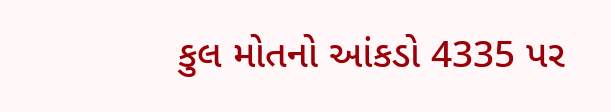કુલ મોતનો આંકડો 4335 પર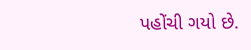પહોંચી ગયો છે.